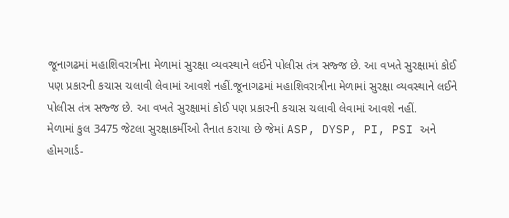જૂનાગઢમાં મહાશિવરાત્રીના મેળામાં સુરક્ષા વ્યવસ્થાને લઈને પોલીસ તંત્ર સજ્જ છે. આ વખતે સુરક્ષામાં કોઈ પણ પ્રકારની કચાસ ચલાવી લેવામાં આવશે નહીં.જૂનાગઢમાં મહાશિવરાત્રીના મેળામાં સુરક્ષા વ્યવસ્થાને લઈને પોલીસ તંત્ર સજ્જ છે. આ વખતે સુરક્ષામાં કોઈ પણ પ્રકારની કચાસ ચલાવી લેવામાં આવશે નહીં.
મેળામાં કુલ 3475 જેટલા સુરક્ષાકર્મીઓ તૈનાત કરાયા છે જેમાં ASP, DYSP, PI, PSI અને હોમગાર્ડ-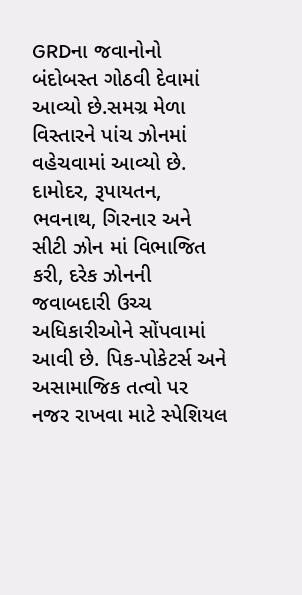GRDના જવાનોનો બંદોબસ્ત ગોઠવી દેવામાં આવ્યો છે.સમગ્ર મેળા વિસ્તારને પાંચ ઝોનમાં વહેચવામાં આવ્યો છે. દામોદર, રૂપાયતન, ભવનાથ, ગિરનાર અને સીટી ઝોન માં વિભાજિત કરી, દરેક ઝોનની જવાબદારી ઉચ્ચ અધિકારીઓને સોંપવામાં આવી છે. પિક-પોકેટર્સ અને અસામાજિક તત્વો પર નજર રાખવા માટે સ્પેશિયલ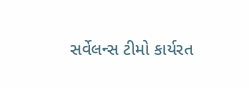સર્વેલન્સ ટીમો કાર્યરત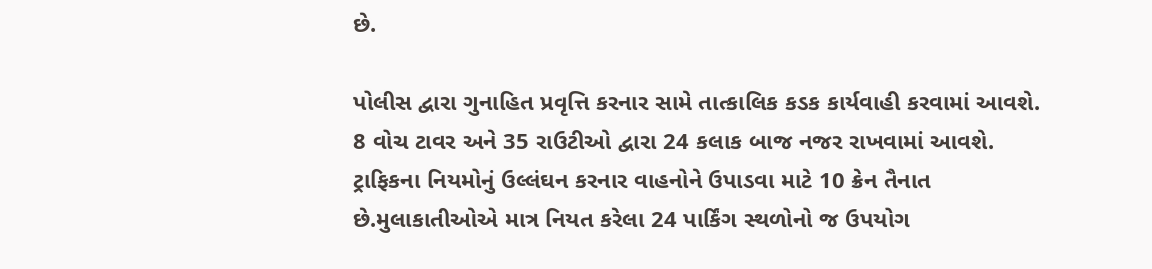છે.

પોલીસ દ્વારા ગુનાહિત પ્રવૃત્તિ કરનાર સામે તાત્કાલિક કડક કાર્યવાહી કરવામાં આવશે. 8 વોચ ટાવર અને 35 રાઉટીઓ દ્વારા 24 કલાક બાજ નજર રાખવામાં આવશે. ટ્રાફિકના નિયમોનું ઉલ્લંઘન કરનાર વાહનોને ઉપાડવા માટે 10 ક્રેન તૈનાત છે.મુલાકાતીઓએ માત્ર નિયત કરેલા 24 પાર્કિંગ સ્થળોનો જ ઉપયોગ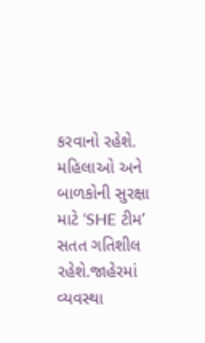કરવાનો રહેશે. મહિલાઓ અને બાળકોની સુરક્ષા માટે ‘SHE ટીમ’ સતત ગતિશીલ રહેશે.જાહેરમાં વ્યવસ્થા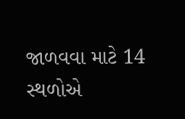જાળવવા માટે 14 સ્થળોએ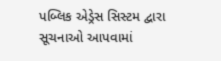પબ્લિક એડ્રેસ સિસ્ટમ દ્વારા સૂચનાઓ આપવામાં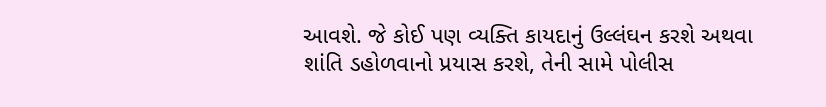આવશે. જે કોઈ પણ વ્યક્તિ કાયદાનું ઉલ્લંઘન કરશે અથવા શાંતિ ડહોળવાનો પ્રયાસ કરશે, તેની સામે પોલીસ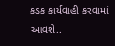કડક કાર્યવાહી કરવામાં આવશે..